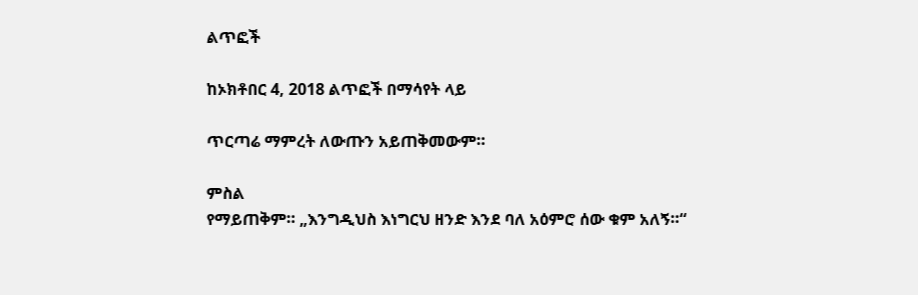ልጥፎች

ከኦክቶበር 4, 2018 ልጥፎች በማሳየት ላይ

ጥርጣሬ ማምረት ለውጡን አይጠቅመውም።

ምስል
የማይጠቅም። „እንግዲህስ እነግርህ ዘንድ እንደ ባለ አዕምሮ ሰው ቁም አለኝ።“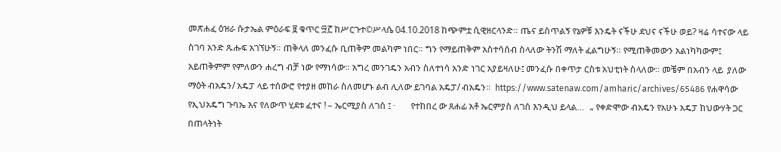መጽሐፈ ዕዝራ ሱታኤል ምዕራፍ ፱ ቁጥር ፵፫ ከሥርጉተ©ሥላሴ 04.10.2018 ከጭምቷ ሲዊዘርላንድ። ጤና ይስጥልኝ የኔዎቹ እንዴት ናችሁ ደህና ናችሁ ወይ? ዛሬ ሳተናው ላይ ስገባ አንድ ጹሑፍ አገኘሁኝ። ጠቅላለ መንፈሱ ቢጠቅም መልካም ነበር። ግን የማይጠቅም አስተሳሰብ ስላለው ትንሽ ማለት ፈልግሁኝ። የሚጠቅመውን አልነካካውም፤ አይጠቅምም የምለውን ሐረግ ብቻ ነው የማነሳው። አግረ መንገዴን አብን ስለተነሳ አንድ ነገር አያይዛለሁ፤ መንፈሱ በቀጥታ ርስቱ አህቲነት ስላለው። መቼም በአብን ላይ  ያለው ማዕት ብአዴን/ አዴፓ ላይ ተሰውሮ የተያዘ መከራ ስለመሆኑ ልብ ሊለው ይገባል አዴፓ/ ብአዴን።  https://www.satenaw.com/amharic/archives/65486 የሐዋሳው የኢህአዴግ ጉባኤ እና የለውጥ ሂደቱ ፈተና ! – ኤርሚያስ ለገሰ ፤ ·        የተከበረ ው ጸሐፊ አቶ ኤርምያስ ለገሰ እንዲህ ይላል…   „ የቀድሞው ብአዴን የአሁኑ አዴፓ ከህውሃት ጋር በጠላትነት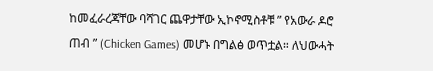ከመፈራረጃቸው ባሻገር ጨዋታቸው ኢኮኖሚስቶቹ ” የአውራ ዶሮ ጠብ ” (Chicken Games) መሆኑ በግልፅ ወጥቷል። ለህውሓት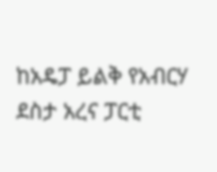ከአዴፓ ይልቅ የአብርሃ ደስታ አረና ፓርቲ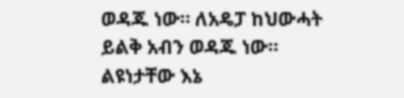ወዳጁ ነው። ለአዴፓ ከህውሓት ይልቅ አብን ወዳጁ ነው። ልዩነታቸው እኔ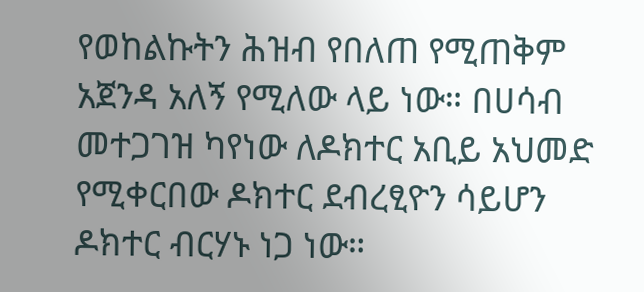የወከልኩትን ሕዝብ የበለጠ የሚጠቅም አጀንዳ አለኝ የሚለው ላይ ነው። በሀሳብ መተጋገዝ ካየነው ለዶክተር አቢይ አህመድ የሚቀርበው ዶክተር ደብረፂዮን ሳይሆን ዶክተር ብርሃኑ ነጋ ነው።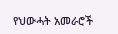የህውሓት አመራሮች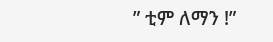” ቲም ለማን !”